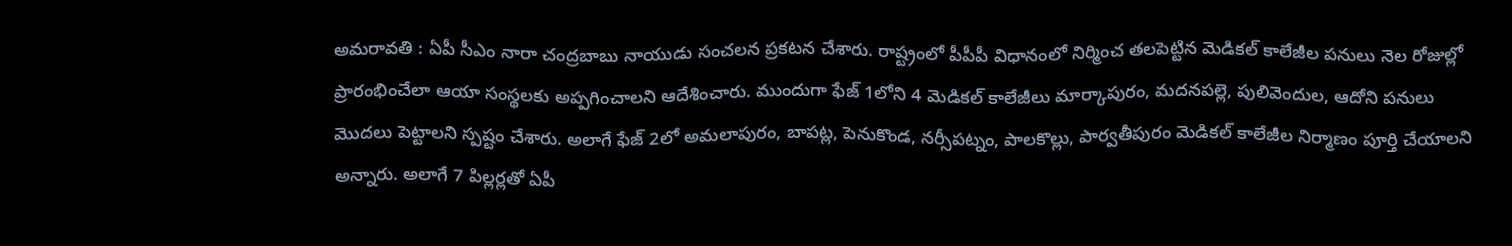అమరావతి : ఏపీ సీఎం నారా చంద్రబాబు నాయుడు సంచలన ప్రకటన చేశారు. రాష్ట్రంలో పీపీపీ విధానంలో నిర్మించ తలపెట్టిన మెడికల్ కాలేజీల పనులు నెల రోజుల్లో ప్రారంభించేలా ఆయా సంస్థలకు అప్పగించాలని ఆదేశించారు. ముందుగా ఫేజ్ 1లోని 4 మెడికల్ కాలేజీలు మార్కాపురం, మదనపల్లె, పులివెందుల, ఆదోని పనులు మొదలు పెట్టాలని స్పష్టం చేశారు. అలాగే ఫేజ్ 2లో అమలాపురం, బాపట్ల, పెనుకొండ, నర్సీపట్నం, పాలకొల్లు, పార్వతీపురం మెడికల్ కాలేజీల నిర్మాణం పూర్తి చేయాలని అన్నారు. అలాగే 7 పిల్లర్లతో ఏపీ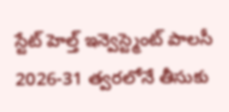స్టేట్ హెల్త్ ఇన్వెస్ట్మెంట్ పాలసీ 2026-31 త్వరలోనే తీసుకు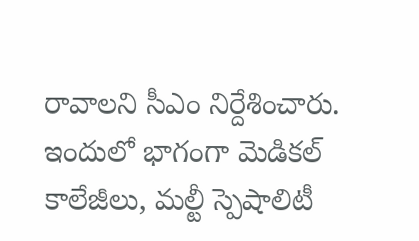రావాలని సీఎం నిర్దేశించారు. ఇందులో భాగంగా మెడికల్ కాలేజీలు, మల్టీ స్పెషాలిటీ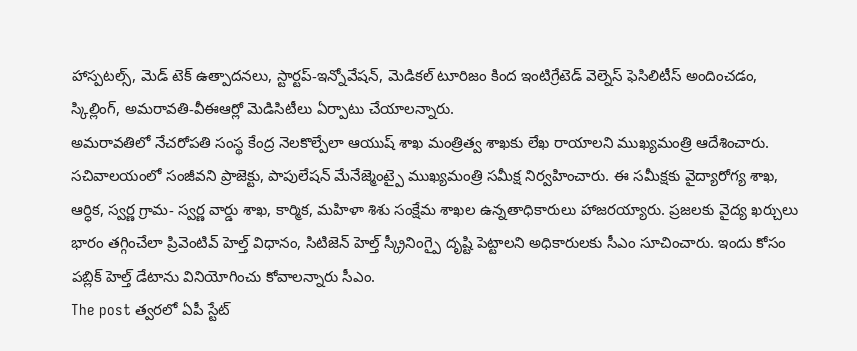హాస్పటల్స్, మెడ్ టెక్ ఉత్పాదనలు, స్టార్టప్-ఇన్నోవేషన్, మెడికల్ టూరిజం కింద ఇంటిగ్రేటెడ్ వెల్నెస్ ఫెసిలిటీస్ అందించడం, స్కిల్లింగ్, అమరావతి-వీఈఆర్లో మెడిసిటీలు ఏర్పాటు చేయాలన్నారు.
అమరావతిలో నేచరోపతి సంస్థ కేంద్ర నెలకొల్పేలా ఆయుష్ శాఖ మంత్రిత్వ శాఖకు లేఖ రాయాలని ముఖ్యమంత్రి ఆదేశించారు. సచివాలయంలో సంజీవని ప్రాజెక్టు, పాపులేషన్ మేనేజ్మెంట్పై ముఖ్యమంత్రి సమీక్ష నిర్వహించారు. ఈ సమీక్షకు వైద్యారోగ్య శాఖ, ఆర్ధిక, స్వర్ణ గ్రామ- స్వర్ణ వార్డు శాఖ, కార్మిక, మహిళా శిశు సంక్షేమ శాఖల ఉన్నతాధికారులు హాజరయ్యారు. ప్రజలకు వైద్య ఖర్చులు భారం తగ్గించేలా ప్రివెంటివ్ హెల్త్ విధానం, సిటిజెన్ హెల్త్ స్క్రీనింగ్పై దృష్టి పెట్టాలని అధికారులకు సీఎం సూచించారు. ఇందు కోసం పబ్లిక్ హెల్త్ డేటాను వినియోగించు కోవాలన్నారు సీఎం.
The post త్వరలో ఏపీ స్టేట్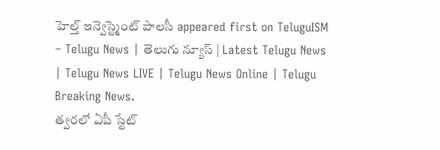హెల్త్ ఇన్వెస్ట్మెంట్ పాలసీ appeared first on TeluguISM – Telugu News | తెలుగు న్యూస్ | Latest Telugu News | Telugu News LIVE | Telugu News Online | Telugu Breaking News.
త్వరలో ఏపీ స్టేట్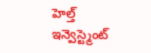హెల్త్ ఇన్వెస్ట్మెంట్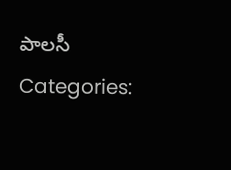పాలసీ
Categories: